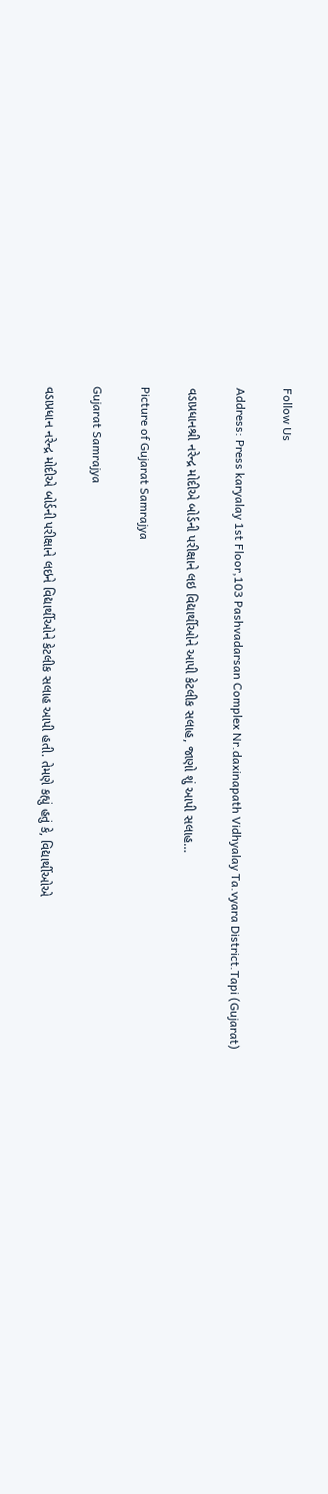Follow Us

Address: Press karyalay 1st Floor,103 Pashvadarsan Complex Nr.daxinapath Vidhyalay Ta.vyara District.Tapi (Gujarat)

વડાપ્રધાનશ્રી નરેન્દ્ર મોદીએ બોર્ડની પરીક્ષાને લઇ વિદ્યાર્થીઓને આપી કેટલીક સલાહ, જાણો શું આપી સલાહ…

Picture of Gujarat Samrajya

Gujarat Samrajya

વડાપ્રધાન નરેન્દ્ર મોદીએ બોર્ડની પરીક્ષાને લઇને વિદ્યાર્થીઓને કેટલીક સલાહ આપી હતી. તેમણે કહ્યું હતું કે, વિદ્યાર્થીઓએ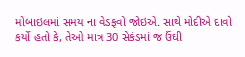મોબાઇલમાં સમય ના વેડફવો જોઇએ. સાથે મોદીએ દાવો કર્યો હતો કે, તેઓ માત્ર 30 સેકંડમાં જ ઉંઘી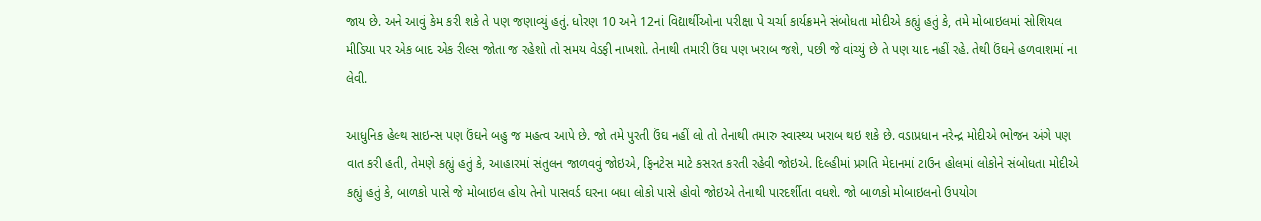જાય છે. અને આવું કેમ કરી શકે તે પણ જણાવ્યું હતું. ધોરણ 10 અને 12નાં વિદ્યાર્થીઓના પરીક્ષા પે ચર્ચા કાર્યક્રમને સંબોધતા મોદીએ કહ્યું હતું કે, તમે મોબાઇલમાં સોશિયલ મીડિયા પર એક બાદ એક રીલ્સ જોતા જ રહેશો તો સમય વેડફી નાખશો. તેનાથી તમારી ઉંઘ પણ ખરાબ જશે, પછી જે વાંચ્યું છે તે પણ યાદ નહીં રહે. તેથી ઉંઘને હળવાશમાં ના લેવી.

આધુનિક હેલ્થ સાઇન્સ પણ ઉંઘને બહુ જ મહત્વ આપે છે. જો તમે પુરતી ઉંઘ નહીં લો તો તેનાથી તમારુ સ્વાસ્થ્ય ખરાબ થઇ શકે છે. વડાપ્રધાન નરેન્દ્ર મોદીએ ભોજન અંગે પણ વાત કરી હતી, તેમણે કહ્યું હતું કે, આહારમાં સંતુલન જાળવવું જોઇએ, ફિનટેસ માટે કસરત કરતી રહેવી જોઇએ. દિલ્હીમાં પ્રગતિ મેદાનમાં ટાઉન હોલમાં લોકોને સંબોધતા મોદીએ કહ્યું હતું કે, બાળકો પાસે જે મોબાઇલ હોય તેનો પાસવર્ડ ઘરના બધા લોકો પાસે હોવો જોઇએ તેનાથી પારદર્શીતા વધશે. જો બાળકો મોબાઇલનો ઉપયોગ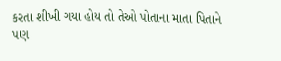કરતા શીખી ગયા હોય તો તેઓ પોતાના માતા પિતાને પણ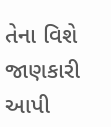તેના વિશે જાણકારી આપી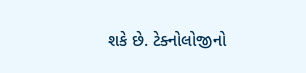શકે છે. ટેક્નોલોજીનો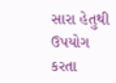સારા હેતુથી ઉપયોગ કરતા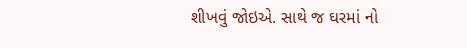શીખવું જોઇએ. સાથે જ ઘરમાં નો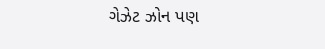ગેઝેટ ઝોન પણ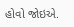હોવો જોઇએ.